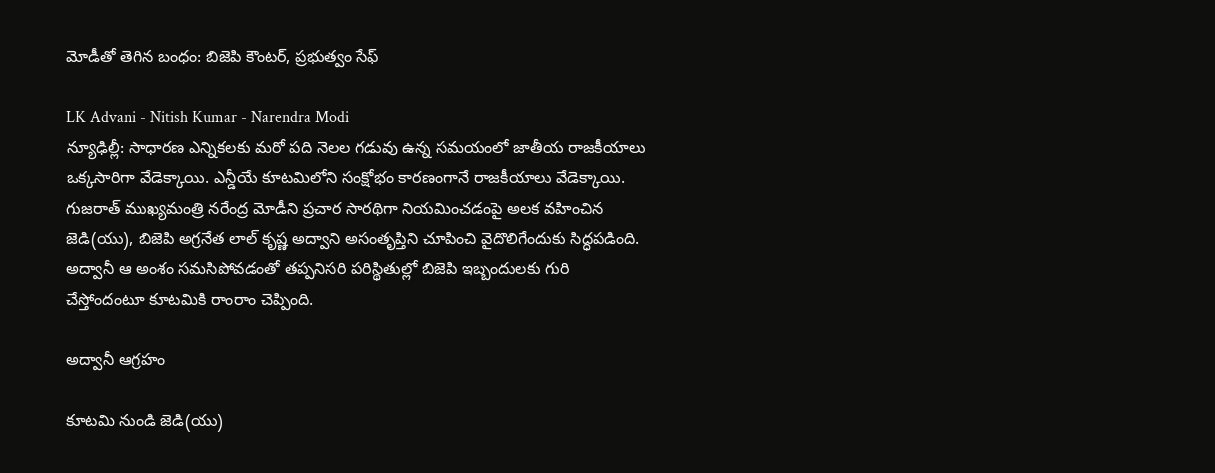మోడీతో తెగిన బంధం: బిజెపి కౌంటర్, ప్రభుత్వం సేఫ్

LK Advani - Nitish Kumar - Narendra Modi
న్యూఢిల్లీ: సాధారణ ఎన్నికలకు మరో పది నెలల గడువు ఉన్న సమయంలో జాతీయ రాజకీయాలు ఒక్కసారిగా వేడెక్కాయి. ఎన్డీయే కూటమిలోని సంక్షోభం కారణంగానే రాజకీయాలు వేడెక్కాయి. గుజరాత్ ముఖ్యమంత్రి నరేంద్ర మోడీని ప్రచార సారథిగా నియమించడంపై అలక వహించిన జెడి(యు), బిజెపి అగ్రనేత లాల్ కృష్ణ అద్వాని అసంతృప్తిని చూపించి వైదొలిగేందుకు సిద్ధపడింది. అద్వానీ ఆ అంశం సమసిపోవడంతో తప్పనిసరి పరిస్థితుల్లో బిజెపి ఇబ్బందులకు గురి చేస్తోందంటూ కూటమికి రాంరాం చెప్పింది.

అద్వానీ ఆగ్రహం

కూటమి నుండి జెడి(యు)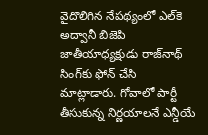వైదొలిగిన నేపథ్యంలో ఎల్‌కె అద్వానీ బిజెపి జాతీయాధ్యక్షుడు రాజ్‌నాథ్ సింగ్‌కు ఫోన్ చేసి మాట్లాడారు. గోవాలో పార్టీ తీసుకున్న నిర్ణయాలనే ఎన్డీయే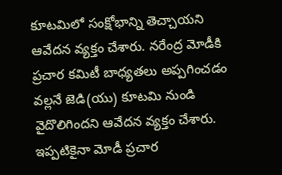కూటమిలో సంక్షోభాన్ని తెచ్చాయని ఆవేదన వ్యక్తం చేశారు. నరేంద్ర మోడీకి ప్రచార కమిటీ బాధ్యతలు అప్పగించడం వల్లనే జెడి(యు) కూటమి నుండి వైదొలిగిందని ఆవేదన వ్యక్తం చేశారు. ఇప్పటికైనా మోడీ ప్రచార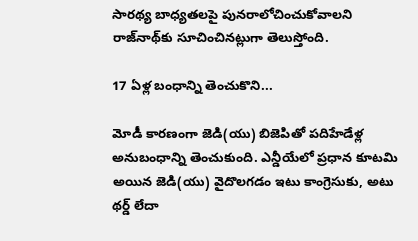సారథ్య బాధ్యతలపై పునరాలోచించుకోవాలని రాజ్‌నాథ్‌కు సూచించినట్లుగా తెలుస్తోంది.

17 ఏళ్ల బంధాన్ని తెంచుకొని...

మోడీ కారణంగా జెడి(యు) బిజెపితో పదిహేడేళ్ల అనుబంధాన్ని తెంచుకుంది. ఎన్డీయేలో ప్రధాన కూటమి అయిన జెడి(యు) వైదొలగడం ఇటు కాంగ్రెసుకు, అటు థర్డ్ లేదా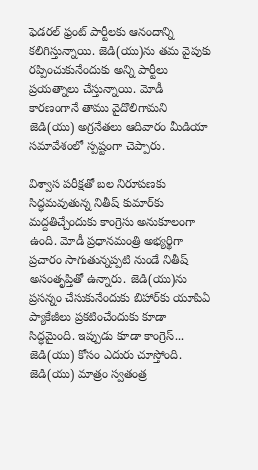ఫెడరల్ ఫ్రంట్ పార్టీలకు ఆనందాన్ని కలిగిస్తున్నాయి. జెడి(యు)ను తమ వైపుకు రప్పించుకునేందుకు అన్ని పార్టీలు ప్రయత్నాలు చేస్తున్నాయి. మోడీ కారణంగానే తాము వైదొలిగామని జెడి(యు) అగ్రనేతలు ఆదివారం మీడియా సమావేశంలో స్పష్టంగా చెప్పారు.

విశ్వాస పరీక్షతో బల నిరూపణకు సిద్ధమవుతున్న నితీష్ కుమార్‌కు మద్దతిచ్చేందుకు కాంగ్రెసు అనుకూలంగా ఉంది. మోడీ ప్రధానమంత్రి అభ్యర్థిగా ప్రచారం సాగుతున్నప్పటి నుండే నితీష్ అసంతృప్తితో ఉన్నారు. జెడి(యు)ను ప్రసన్నం చేసుకునేందుకు బిహార్‌కు యూపిఏ ప్యాకేజీలు ప్రకటించేందుకు కూడా సిద్ధమైంది. ఇప్పుడు కూడా కాంగ్రెస్... జెడి(యు) కోసం ఎదురు చూస్తోంది. జెడి(యు) మాత్రం స్వతంత్ర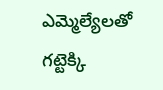ఎమ్మెల్యేలతో గట్టెక్కి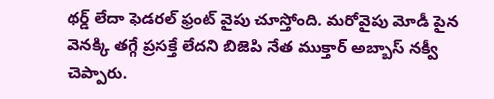థర్డ్ లేదా ఫెడరల్ ఫ్రంట్ వైపు చూస్తోంది. మరోవైపు మోడీ పైన వెనక్కి తగ్గే ప్రసక్తే లేదని బిజెపి నేత ముక్తార్ అబ్బాస్ నక్వీ చెప్పారు.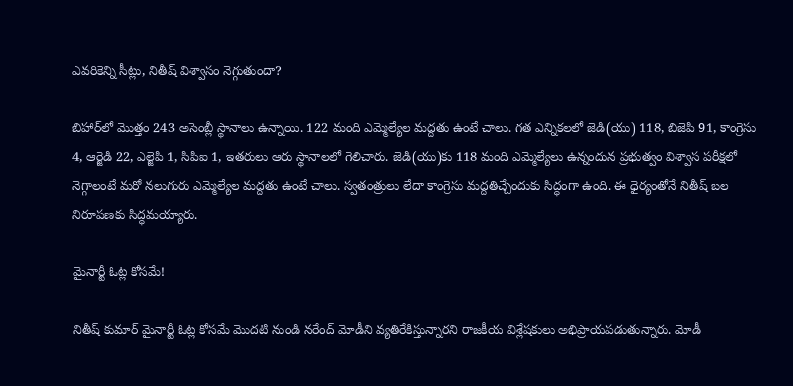ఎవరికెన్ని సీట్లు, నితీష్ విశ్వాసం నెగ్గుతుందా?

బిహార్‌లో మొత్తం 243 అసెంబ్లీ స్థానాలు ఉన్నాయి. 122 మంది ఎమ్మెల్యేల మద్దతు ఉంటే చాలు. గత ఎన్నికలలో జెడి(యు) 118, బిజెపి 91, కాంగ్రెసు 4, ఆర్జెడి 22, ఎల్జెపి 1, సిపిఐ 1, ఇతరులు ఆరు స్థానాలలో గెలిచారు. జెడి(యు)కు 118 మంది ఎమ్మెల్యేలు ఉన్నందున ప్రభుత్వం విశ్వాస పరీక్షలో నెగ్గాలంటే మరో నలుగురు ఎమ్మెల్యేల మద్దతు ఉంటే చాలు. స్వతంత్రులు లేదా కాంగ్రెసు మద్దతిచ్చేందుకు సిద్ధంగా ఉంది. ఈ ధైర్యంతోనే నితీష్ బల నిరూపణకు సిద్ధమయ్యారు.

మైనార్టీ ఓట్ల కోసమే!

నితీష్ కుమార్ మైనార్టీ ఓట్ల కోసమే మొదటి నుండి నరేంద్ మోడీని వ్యతిరేకిస్తున్నారని రాజకీయ విశ్లేషకులు అభిప్రాయపడుతున్నారు. మోడీ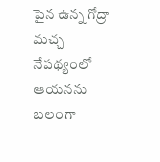పైన ఉన్న గోద్రా మచ్చ నేపథ్యంలో ఆయనను బలంగా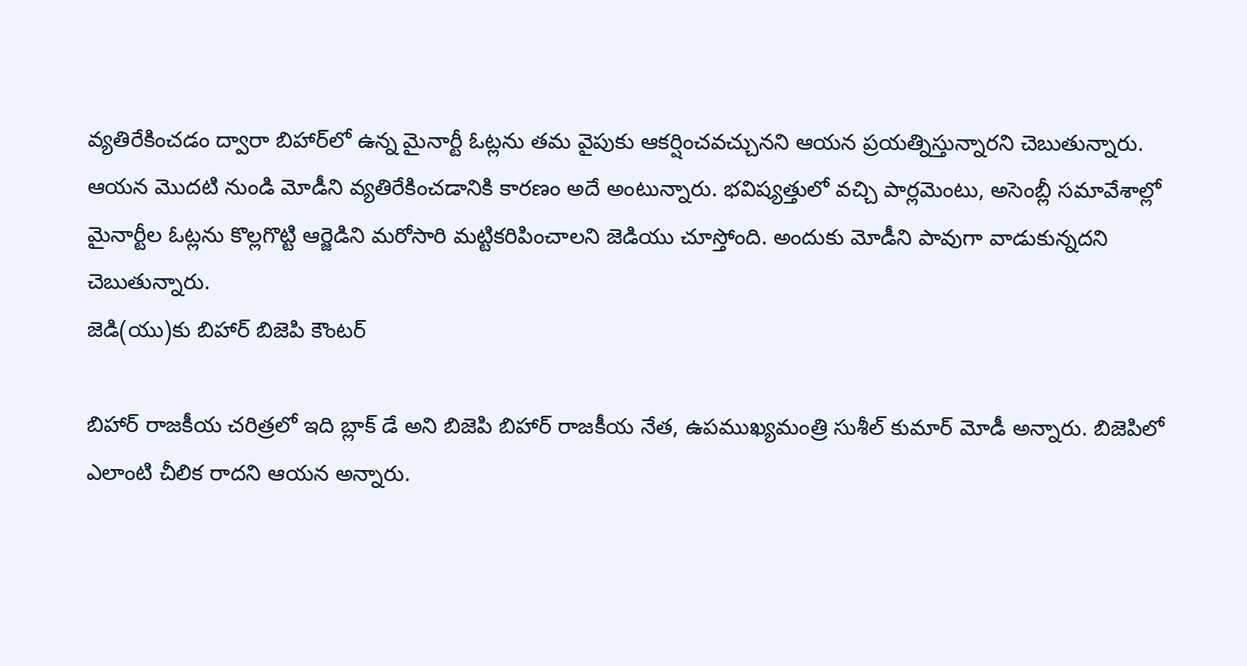వ్యతిరేకించడం ద్వారా బిహార్‌లో ఉన్న మైనార్టీ ఓట్లను తమ వైపుకు ఆకర్షించవచ్చునని ఆయన ప్రయత్నిస్తున్నారని చెబుతున్నారు. ఆయన మొదటి నుండి మోడీని వ్యతిరేకించడానికి కారణం అదే అంటున్నారు. భవిష్యత్తులో వచ్చి పార్లమెంటు, అసెంబ్లీ సమావేశాల్లో మైనార్టీల ఓట్లను కొల్లగొట్టి ఆర్జెడిని మరోసారి మట్టికరిపించాలని జెడియు చూస్తోంది. అందుకు మోడీని పావుగా వాడుకున్నదని చెబుతున్నారు.
జెడి(యు)కు బిహార్ బిజెపి కౌంటర్

బిహార్ రాజకీయ చరిత్రలో ఇది బ్లాక్ డే అని బిజెపి బిహార్ రాజకీయ నేత, ఉపముఖ్యమంత్రి సుశీల్ కుమార్ మోడీ అన్నారు. బిజెపిలో ఎలాంటి చీలిక రాదని ఆయన అన్నారు.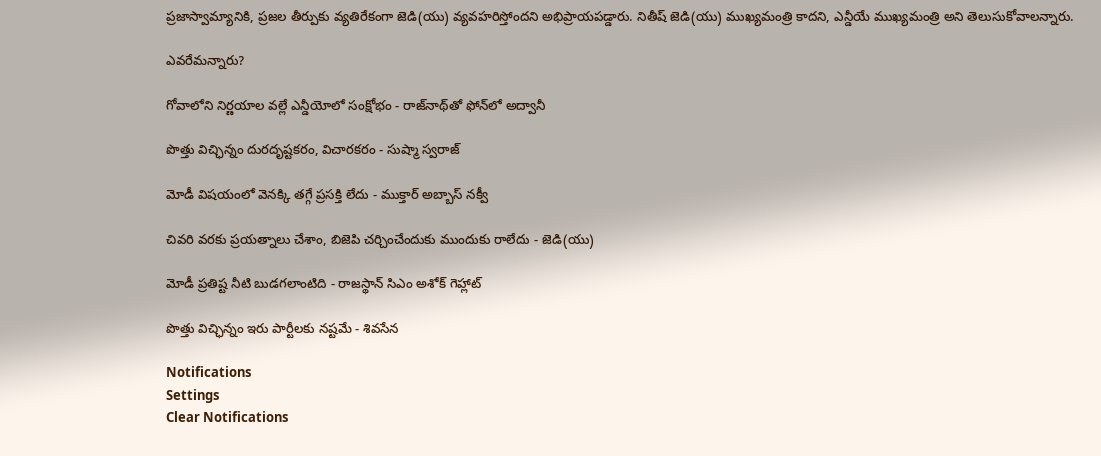ప్రజాస్వామ్యానికి, ప్రజల తీర్పుకు వ్యతిరేకంగా జెడి(యు) వ్యవహరిస్తోందని అభిప్రాయపడ్డారు. నితీష్ జెడి(యు) ముఖ్యమంత్రి కాదని, ఎన్డీయే ముఖ్యమంత్రి అని తెలుసుకోవాలన్నారు.

ఎవరేమన్నారు?

గోవాలోని నిర్ణయాల వల్లే ఎన్డీయోలో సంక్షోభం - రాజ్‌నాథ్‌తో ఫోన్‌లో అద్వానీ

పొత్తు విచ్ఛిన్నం దురదృష్టకరం, విచారకరం - సుష్మా స్వరాజ్

మోడీ విషయంలో వెనక్కి తగ్గే ప్రసక్తి లేదు - ముక్తార్ అబ్బాస్ నక్వీ

చివరి వరకు ప్రయత్నాలు చేశాం, బిజెపి చర్చించేందుకు ముందుకు రాలేదు - జెడి(యు)

మోడీ ప్రతిష్ట నీటి బుడగలాంటిది - రాజస్థాన్ సిఎం అశోక్ గెహ్లాట్

పొత్తు విచ్ఛిన్నం ఇరు పార్టీలకు నష్టమే - శివసేన

Notifications
Settings
Clear Notifications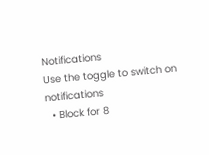Notifications
Use the toggle to switch on notifications
  • Block for 8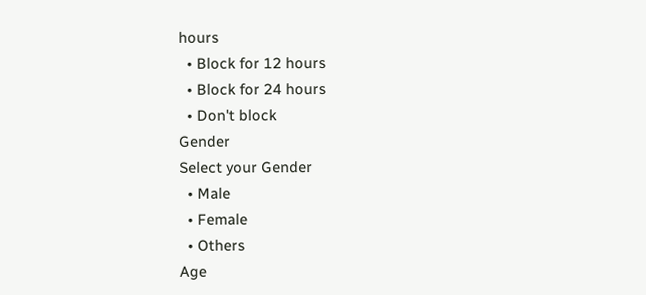hours
  • Block for 12 hours
  • Block for 24 hours
  • Don't block
Gender
Select your Gender
  • Male
  • Female
  • Others
Age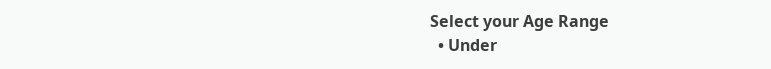Select your Age Range
  • Under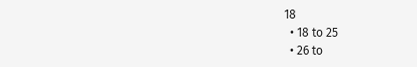18
  • 18 to 25
  • 26 to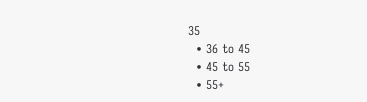35
  • 36 to 45
  • 45 to 55
  • 55+